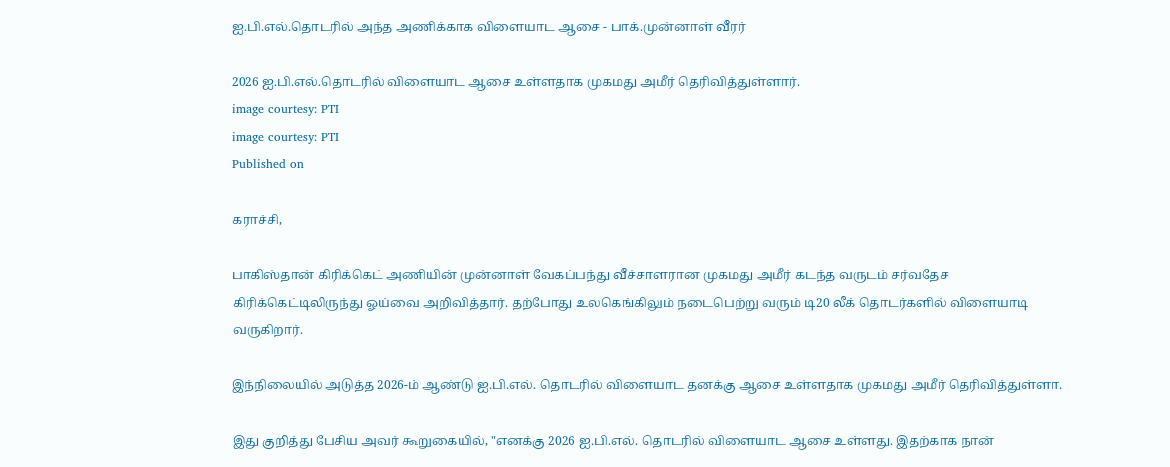ஐ.பி.எல்.தொடரில் அந்த அணிக்காக விளையாட ஆசை - பாக்.முன்னாள் வீரர்

2026 ஐ.பி.எல்.தொடரில் விளையாட ஆசை உள்ளதாக முகமது அமீர் தெரிவித்துள்ளார்.
image courtesy: PTI
image courtesy: PTI
Published on

கராச்சி,

பாகிஸ்தான் கிரிக்கெட் அணியின் முன்னாள் வேகப்பந்து வீச்சாளரான முகமது அமீர் கடந்த வருடம் சர்வதேச கிரிக்கெட்டிலிருந்து ஓய்வை அறிவித்தார். தற்போது உலகெங்கிலும் நடைபெற்று வரும் டி20 லீக் தொடர்களில் விளையாடி வருகிறார்.

இந்நிலையில் அடுத்த 2026-ம் ஆண்டு ஐ.பி.எல். தொடரில் விளையாட தனக்கு ஆசை உள்ளதாக முகமது அமீர் தெரிவித்துள்ளா.

இது குறித்து பேசிய அவர் கூறுகையில், "எனக்கு 2026 ஐ.பி.எல். தொடரில் விளையாட ஆசை உள்ளது. இதற்காக நான்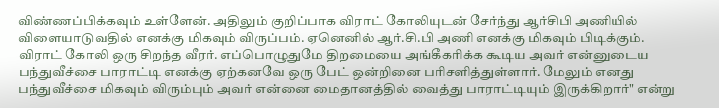விண்ணப்பிக்கவும் உள்ளேன். அதிலும் குறிப்பாக விராட் கோலியுடன் சேர்ந்து ஆர்சிபி அணியில் விளையாடுவதில் எனக்கு மிகவும் விருப்பம். ஏனெனில் ஆர்.சி.பி அணி எனக்கு மிகவும் பிடிக்கும். விராட் கோலி ஒரு சிறந்த வீரர். எப்பொழுதுமே திறமையை அங்கீகரிக்க கூடிய அவர் என்னுடைய பந்துவீச்சை பாராட்டி எனக்கு ஏற்கனவே ஒரு பேட் ஒன்றினை பரிசளித்துள்ளார். மேலும் எனது பந்துவீச்சை மிகவும் விரும்பும் அவர் என்னை மைதானத்தில் வைத்து பாராட்டியும் இருக்கிறார்" என்று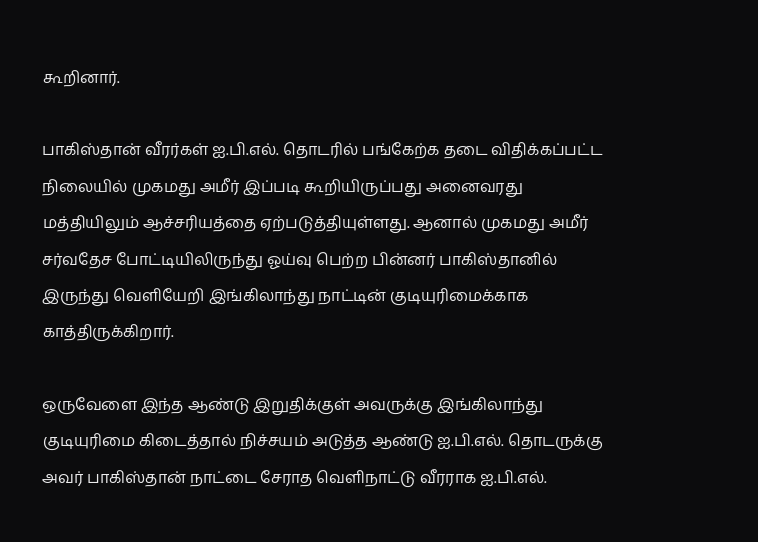கூறினார்.

பாகிஸ்தான் வீரர்கள் ஐ.பி.எல். தொடரில் பங்கேற்க தடை விதிக்கப்பட்ட நிலையில் முகமது அமீர் இப்படி கூறியிருப்பது அனைவரது மத்தியிலும் ஆச்சரியத்தை ஏற்படுத்தியுள்ளது. ஆனால் முகமது அமீர் சர்வதேச போட்டியிலிருந்து ஓய்வு பெற்ற பின்னர் பாகிஸ்தானில் இருந்து வெளியேறி இங்கிலாந்து நாட்டின் குடியுரிமைக்காக காத்திருக்கிறார்.

ஒருவேளை இந்த ஆண்டு இறுதிக்குள் அவருக்கு இங்கிலாந்து குடியுரிமை கிடைத்தால் நிச்சயம் அடுத்த ஆண்டு ஐ.பி.எல். தொடருக்கு அவர் பாகிஸ்தான் நாட்டை சேராத வெளிநாட்டு வீரராக ஐ.பி.எல்.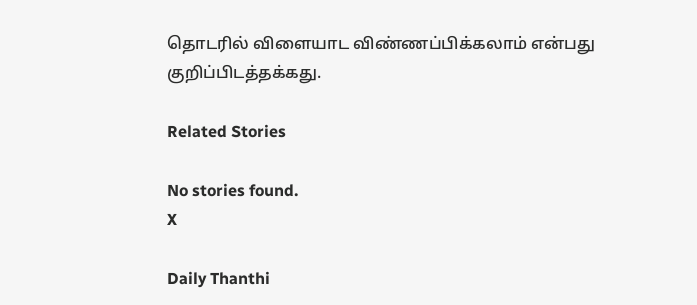தொடரில் விளையாட விண்ணப்பிக்கலாம் என்பது குறிப்பிடத்தக்கது.

Related Stories

No stories found.
X

Daily Thanthi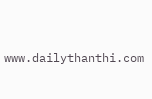www.dailythanthi.com